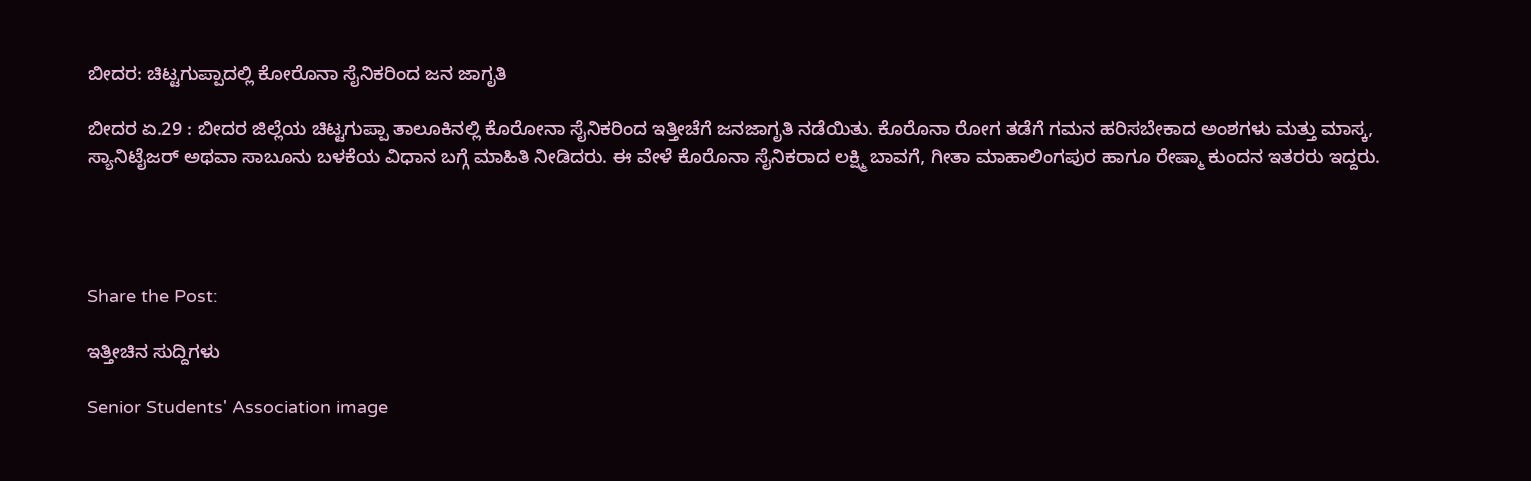ಬೀದರ: ಚಿಟ್ಟಗುಪ್ಪಾದಲ್ಲಿ ಕೋರೊನಾ ಸೈನಿಕರಿಂದ ಜನ ಜಾಗೃತಿ

ಬೀದರ ಏ.29 : ಬೀದರ ಜಿಲ್ಲೆಯ ಚಿಟ್ಟಗುಪ್ಪಾ ತಾಲೂಕಿನಲ್ಲಿ ಕೊರೋನಾ ಸೈನಿಕರಿಂದ ಇತ್ತೀಚೆಗೆ ಜನಜಾಗೃತಿ ನಡೆಯಿತು. ಕೊರೊನಾ ರೋಗ ತಡೆಗೆ ಗಮನ ಹರಿಸಬೇಕಾದ ಅಂಶಗಳು ಮತ್ತು ಮಾಸ್ಕ, ಸ್ಯಾನಿಟೈಜರ್ ಅಥವಾ ಸಾಬೂನು ಬಳಕೆಯ ವಿಧಾನ ಬಗ್ಗೆ ಮಾಹಿತಿ ನೀಡಿದರು. ಈ ವೇಳೆ ಕೊರೊನಾ ಸೈನಿಕರಾದ ಲಕ್ಷ್ಮಿ ಬಾವಗೆ, ಗೀತಾ ಮಾಹಾಲಿಂಗಪುರ ಹಾಗೂ ರೇಷ್ಮಾ ಕುಂದನ ಇತರರು ಇದ್ದರು.




Share the Post:

ಇತ್ತೀಚಿನ ಸುದ್ದಿಗಳು

Senior Students' Association image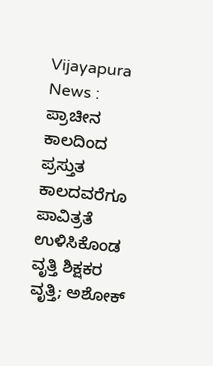Vijayapura News : ಪ್ರಾಚೀನ ಕಾಲದಿಂದ ಪ್ರಸ್ತುತ ಕಾಲದವರೆಗೂ ಪಾವಿತ್ರತೆ ಉಳಿಸಿಕೊಂಡ ವೃತ್ತಿ ಶಿಕ್ಷಕರ ವೃತ್ತಿ; ಅಶೋಕ್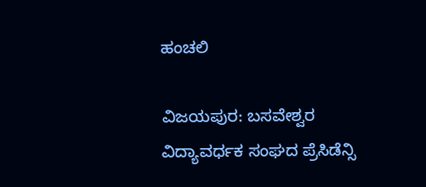ಹಂಚಲಿ

ವಿಜಯಪುರ: ಬಸವೇಶ್ವರ ವಿದ್ಯಾವರ್ಧಕ ಸಂಘದ ಪ್ರೆಸಿಡೆನ್ಸಿ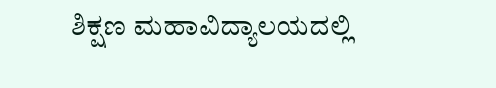ಶಿಕ್ಷಣ ಮಹಾವಿದ್ಯಾಲಯದಲ್ಲಿ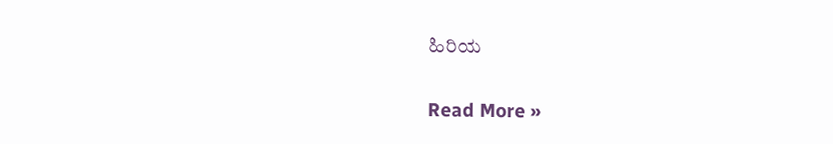ಹಿರಿಯ

Read More »